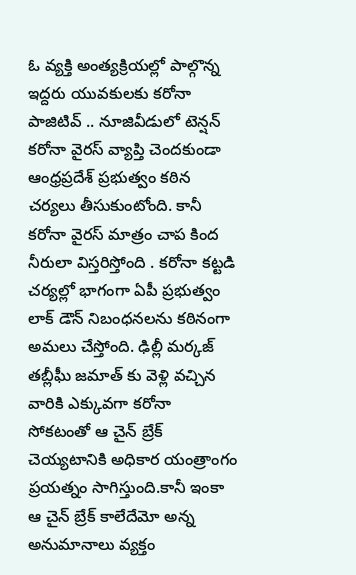ఓ వ్యక్తి అంత్యక్రియల్లో పాల్గొన్న ఇద్దరు యువకులకు కరోనా పాజిటివ్ .. నూజివీడులో టెన్షన్
కరోనా వైరస్ వ్యాప్తి చెందకుండా ఆంధ్రప్రదేశ్ ప్రభుత్వం కఠిన చర్యలు తీసుకుంటోంది. కానీ కరోనా వైరస్ మాత్రం చాప కింద నీరులా విస్తరిస్తోంది . కరోనా కట్టడి చర్యల్లో భాగంగా ఏపీ ప్రభుత్వం లాక్ డౌన్ నిబంధనలను కఠినంగా అమలు చేస్తోంది. ఢిల్లీ మర్కజ్ తబ్లీఘీ జమాత్ కు వెళ్లి వచ్చిన వారికి ఎక్కువగా కరోనా సోకటంతో ఆ చైన్ బ్రేక్ చెయ్యటానికి అధికార యంత్రాంగం ప్రయత్నం సాగిస్తుంది.కానీ ఇంకా ఆ చైన్ బ్రేక్ కాలేదేమో అన్న అనుమానాలు వ్యక్తం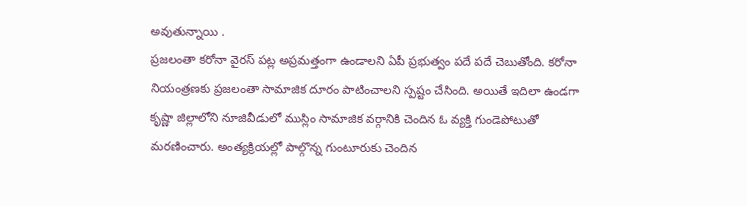అవుతున్నాయి .
ప్రజలంతా కరోనా వైరస్ పట్ల అప్రమత్తంగా ఉండాలని ఏపీ ప్రభుత్వం పదే పదే చెబుతోంది. కరోనా నియంత్రణకు ప్రజలంతా సామాజిక దూరం పాటించాలని స్పష్టం చేసింది. అయితే ఇదిలా ఉండగా కృష్ణా జిల్లాలోని నూజివీడులో ముస్లిం సామాజిక వర్గానికి చెందిన ఓ వ్యక్తి గుండెపోటుతో మరణించారు. అంత్యక్రియల్లో పాల్గొన్న గుంటూరుకు చెందిన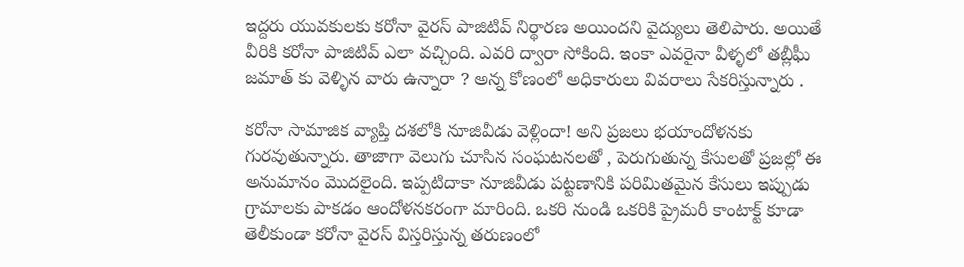ఇద్దరు యువకులకు కరోనా వైరస్ పాజిటివ్ నిర్థారణ అయిందని వైద్యులు తెలిపారు. అయితే వీరికి కరోనా పాజిటివ్ ఎలా వచ్చింది. ఎవరి ద్వారా సోకింది. ఇంకా ఎవరైనా వీళ్ళలో తబ్లీఘీ జమాత్ కు వెళ్ళిన వారు ఉన్నారా ? అన్న కోణంలో అధికారులు వివరాలు సేకరిస్తున్నారు .

కరోనా సామాజిక వ్యాప్తి దశలోకి నూజివీడు వెళ్లిందా! అని ప్రజలు భయాందోళనకు గురవుతున్నారు. తాజాగా వెలుగు చూసిన సంఘటనలతో , పెరుగుతున్న కేసులతో ప్రజల్లో ఈ అనుమానం మొదలైంది. ఇప్పటిదాకా నూజివీడు పట్టణానికి పరిమితమైన కేసులు ఇప్పుడు గ్రామాలకు పాకడం ఆందోళనకరంగా మారింది. ఒకరి నుండి ఒకరికి ప్రైమరీ కాంటాక్ట్ కూడా తెలీకుండా కరోనా వైరస్ విస్తరిస్తున్న తరుణంలో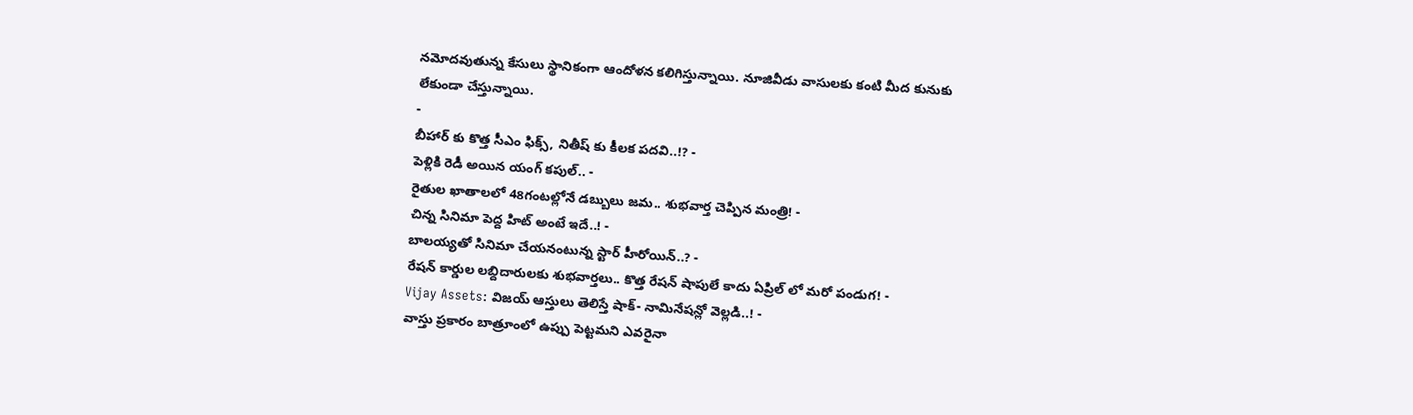నమోదవుతున్న కేసులు స్థానికంగా ఆందోళన కలిగిస్తున్నాయి. నూజివీడు వాసులకు కంటి మీద కునుకు లేకుండా చేస్తున్నాయి.
-
బీహార్ కు కొత్త సీఎం ఫిక్స్, నితీష్ కు కీలక పదవి..!? -
పెళ్లికి రెడీ అయిన యంగ్ కపుల్.. -
రైతుల ఖాతాలలో 48గంటల్లోనే డబ్బులు జమ.. శుభవార్త చెప్పిన మంత్రి! -
చిన్న సినిమా పెద్ద హిట్ అంటే ఇదే..! -
బాలయ్యతో సినిమా చేయనంటున్న స్టార్ హీరోయిన్..? -
రేషన్ కార్డుల లబ్దిదారులకు శుభవార్తలు.. కొత్త రేషన్ షాపులే కాదు ఏప్రిల్ లో మరో పండుగ! -
Vijay Assets: విజయ్ ఆస్తులు తెలిస్తే షాక్- నామినేషన్లో వెల్లడి..! -
వాస్తు ప్రకారం బాత్రూంలో ఉప్పు పెట్టమని ఎవరైనా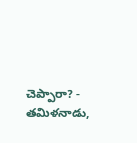చెప్పారా? -
తమిళనాడు,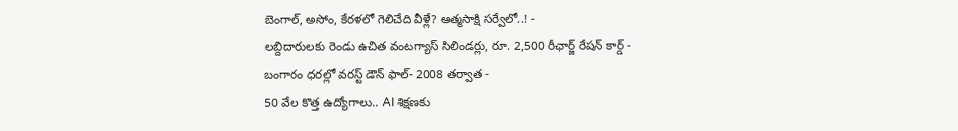బెంగాల్, అసోం, కేరళలో గెలిచేది వీళ్లే? ఆత్మసాక్షి సర్వేలో..! -
లబ్దిదారులకు రెండు ఉచిత వంటగ్యాస్ సిలిండర్లు, రూ. 2,500 రీఛార్జ్ రేషన్ కార్డ్ -
బంగారం ధరల్లో వరస్ట్ డౌన్ ఫాల్- 2008 తర్వాత -
50 వేల కొత్త ఉద్యోగాలు.. AI శిక్షణకు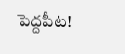పెద్దపీట!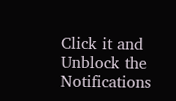Click it and Unblock the Notifications